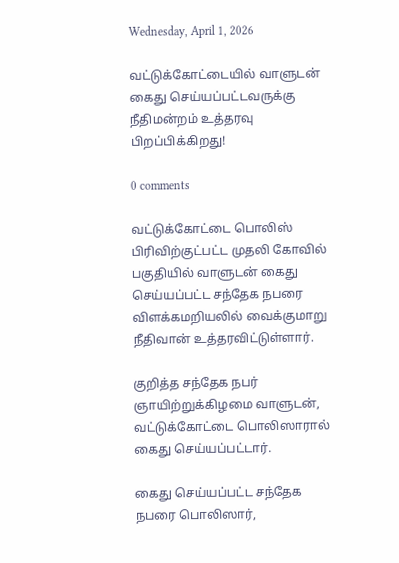Wednesday, April 1, 2026

வட்டுக்கோட்டையில் வாளுடன் கைது செய்யப்பட்டவருக்கு நீதிமன்றம் உத்தரவு பிறப்பிக்கிறது!

0 comments

வட்டுக்கோட்டை பொலிஸ் பிரிவிற்குட்பட்ட முதலி கோவில் பகுதியில் வாளுடன் கைது செய்யப்பட்ட சந்தேக நபரை விளக்கமறியலில் வைக்குமாறு நீதிவான் உத்தரவிட்டுள்ளார்.

குறித்த சந்தேக நபர் ஞாயிற்றுக்கிழமை வாளுடன், வட்டுக்கோட்டை பொலிஸாரால் கைது செய்யப்பட்டார்.

கைது செய்யப்பட்ட சந்தேக நபரை பொலிஸார்,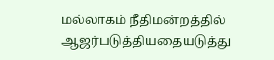மல்லாகம் நீதிமன்றத்தில் ஆஜர்படுத்தியதையடுத்து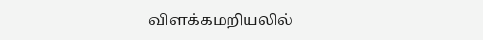விளக்கமறியலில்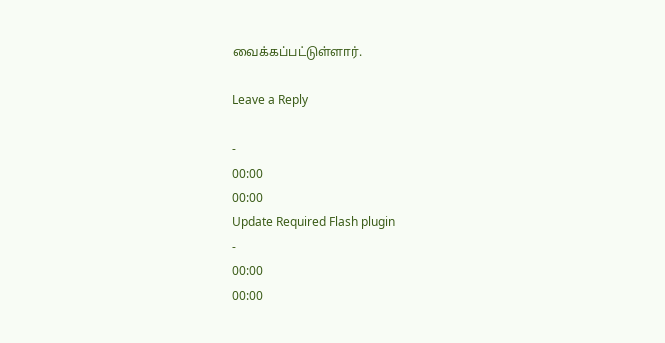வைக்கப்பட்டுள்ளார்.

Leave a Reply

-
00:00
00:00
Update Required Flash plugin
-
00:00
00:00